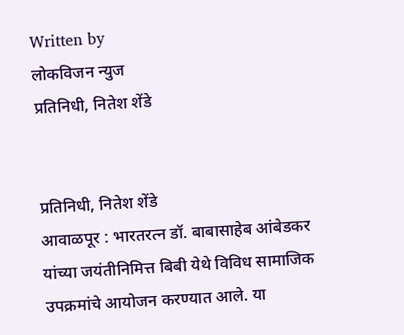Written by
लोकविजन न्युज
प्रतिनिधी, नितेश शेंडे


प्रतिनिधी, नितेश शेंडे
आवाळपूर : भारतरत्न डॉ. बाबासाहेब आंबेडकर यांच्या जयंतीनिमित्त बिबी येथे विविध सामाजिक उपक्रमांचे आयोजन करण्यात आले. या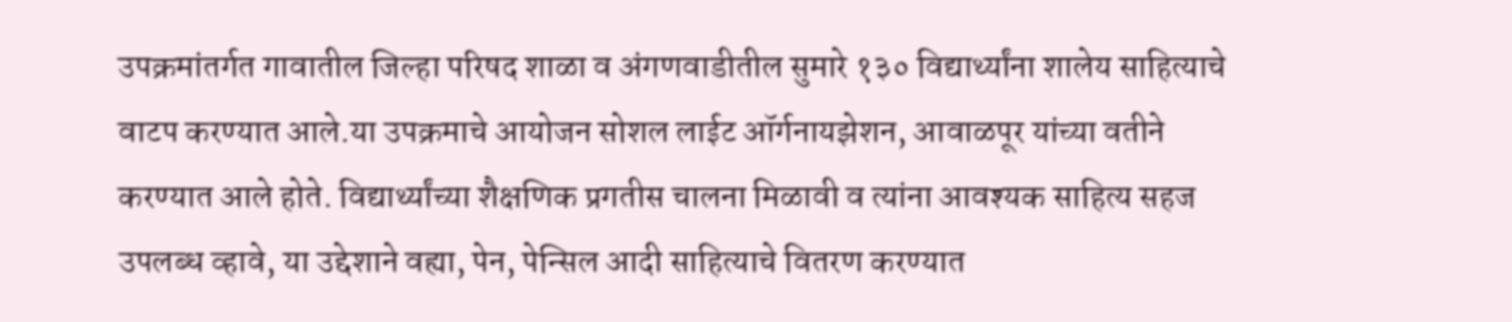उपक्रमांतर्गत गावातील जिल्हा परिषद शाळा व अंगणवाडीतील सुमारे १३० विद्यार्थ्यांना शालेय साहित्याचे वाटप करण्यात आले.या उपक्रमाचे आयोजन सोशल लाईट ऑर्गनायझेशन, आवाळपूर यांच्या वतीने करण्यात आले होते. विद्यार्थ्यांच्या शैक्षणिक प्रगतीस चालना मिळावी व त्यांना आवश्यक साहित्य सहज उपलब्ध व्हावे, या उद्देशाने वह्या, पेन, पेन्सिल आदी साहित्याचे वितरण करण्यात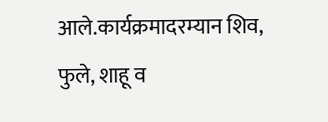आले.कार्यक्रमादरम्यान शिव, फुले, शाहू व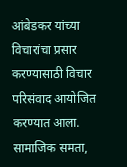आंबेडकर यांच्या विचारांचा प्रसार करण्यासाठी विचार परिसंवाद आयोजित करण्यात आला. सामाजिक समता,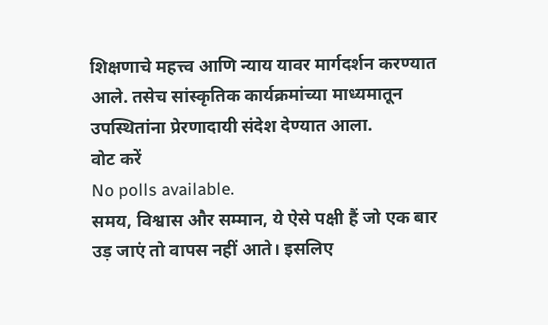शिक्षणाचे महत्त्व आणि न्याय यावर मार्गदर्शन करण्यात आले. तसेच सांस्कृतिक कार्यक्रमांच्या माध्यमातून उपस्थितांना प्रेरणादायी संदेश देण्यात आला.
वोट करें
No polls available.
समय, विश्वास और सम्मान, ये ऐसे पक्षी हैं जो एक बार उड़ जाएं तो वापस नहीं आते। इसलिए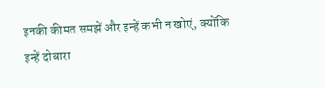इनकी कीमत समझें और इन्हें कभी न खोएं, क्योंकि इन्हें दोबारा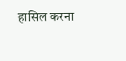हासिल करना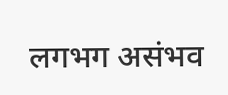लगभग असंभव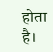होता है।